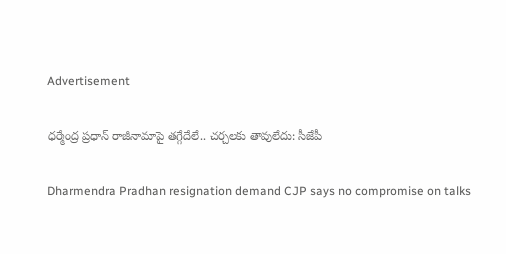Advertisement

ధర్మేంద్ర ప్రధాన్ రాజీనామాపై తగ్గేదేలే.. చర్చలకు తావులేదు: సీజేపీ

Dharmendra Pradhan resignation demand CJP says no compromise on talks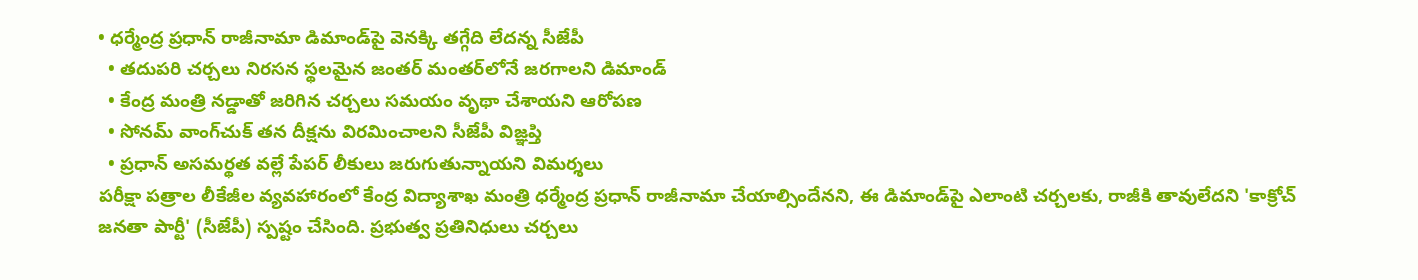• ధర్మేంద్ర ప్రధాన్ రాజీనామా డిమాండ్‌పై వెనక్కి తగ్గేది లేదన్న సీజేపీ
  • తదుపరి చర్చలు నిరసన స్థలమైన జంతర్ మంతర్‌లోనే జరగాలని డిమాండ్
  • కేంద్ర మంత్రి నడ్డాతో జరిగిన చర్చలు సమయం వృథా చేశాయని ఆరోపణ
  • సోనమ్ వాంగ్‌చుక్ తన దీక్షను విరమించాలని సీజేపీ విజ్ఞప్తి
  • ప్రధాన్ అసమర్థత వల్లే పేపర్ లీకులు జరుగుతున్నాయని విమర్శలు
పరీక్షా పత్రాల లీకేజీల వ్యవహారంలో కేంద్ర విద్యాశాఖ మంత్రి ధర్మేంద్ర ప్రధాన్ రాజీనామా చేయాల్సిందేనని, ఈ డిమాండ్‌పై ఎలాంటి చర్చలకు, రాజీకి తావులేదని 'కాక్రోచ్ జనతా పార్టీ' (సీజేపీ) స్ప‌ష్టం చేసింది. ప్రభుత్వ ప్రతినిధులు చర్చలు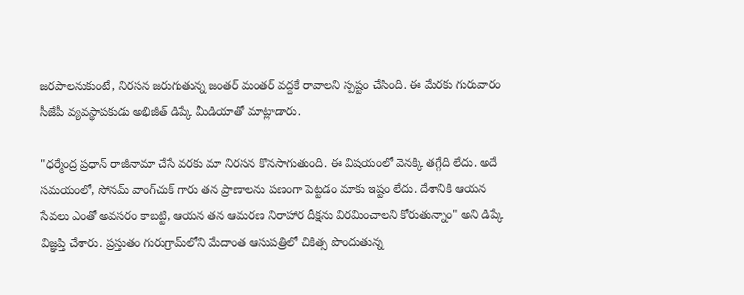జరపాలనుకుంటే, నిరసన జరుగుతున్న జంతర్ మంతర్‌ వద్దకే రావాలని స్పష్టం చేసింది. ఈ మేరకు గురువారం సీజేపీ వ్యవస్థాపకుడు అభిజీత్ డిప్కే మీడియాతో మాట్లాడారు.

"ధర్మేంద్ర ప్రధాన్ రాజీనామా చేసే వరకు మా నిరసన కొనసాగుతుంది. ఈ విషయంలో వెనక్కి తగ్గేది లేదు. అదే సమయంలో, సోనమ్ వాంగ్‌చుక్ గారు తన ప్రాణాలను పణంగా పెట్టడం మాకు ఇష్టం లేదు. దేశానికి ఆయన సేవలు ఎంతో అవసరం కాబట్టి, ఆయన తన ఆమరణ నిరాహార దీక్షను విరమించాలని కోరుతున్నాం" అని డిప్కే విజ్ఞప్తి చేశారు. ప్రస్తుతం గురుగ్రామ్‌లోని మేదాంత ఆసుపత్రిలో చికిత్స పొందుతున్న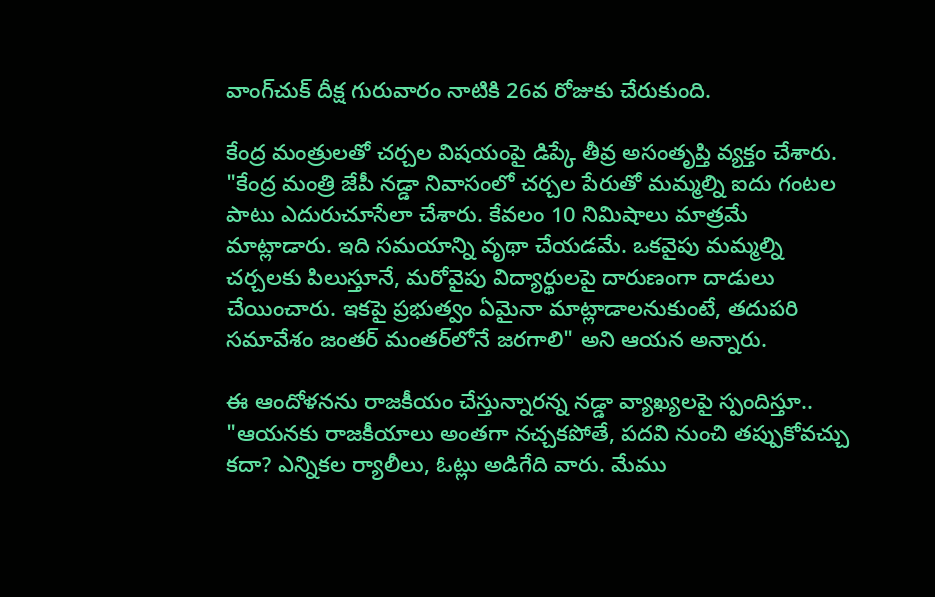వాంగ్‌చుక్ దీక్ష గురువారం నాటికి 26వ రోజుకు చేరుకుంది.

కేంద్ర మంత్రులతో చర్చల విషయంపై డిప్కే తీవ్ర అసంతృప్తి వ్యక్తం చేశారు. "కేంద్ర మంత్రి జేపీ నడ్డా నివాసంలో చర్చల పేరుతో మమ్మల్ని ఐదు గంటల పాటు ఎదురుచూసేలా చేశారు. కేవలం 10 నిమిషాలు మాత్రమే మాట్లాడారు. ఇది సమయాన్ని వృథా చేయడమే. ఒకవైపు మమ్మల్ని చర్చలకు పిలుస్తూనే, మరోవైపు విద్యార్థులపై దారుణంగా దాడులు చేయించారు. ఇకపై ప్రభుత్వం ఏమైనా మాట్లాడాలనుకుంటే, తదుపరి సమావేశం జంతర్ మంతర్‌లోనే జరగాలి" అని ఆయన అన్నారు.

ఈ ఆందోళనను రాజకీయం చేస్తున్నారన్న నడ్డా వ్యాఖ్యలపై స్పందిస్తూ.. "ఆయనకు రాజకీయాలు అంతగా నచ్చకపోతే, పదవి నుంచి తప్పుకోవచ్చు కదా? ఎన్నికల ర్యాలీలు, ఓట్లు అడిగేది వారు. మేము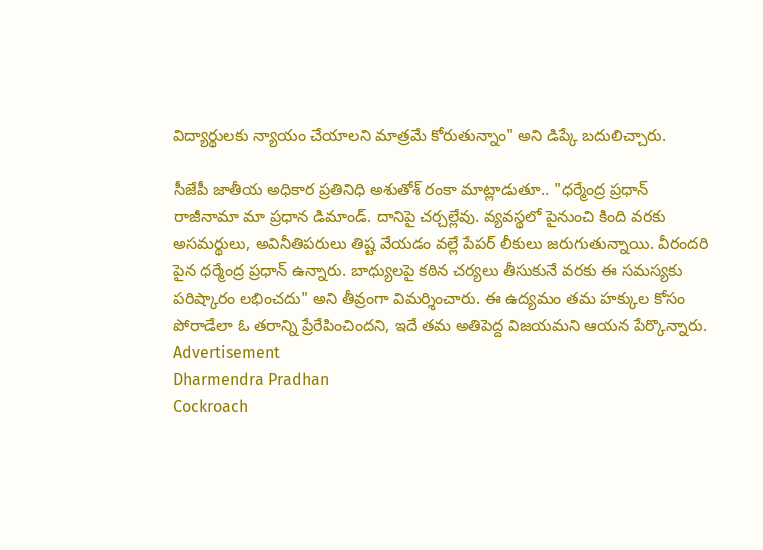విద్యార్థులకు న్యాయం చేయాలని మాత్రమే కోరుతున్నాం" అని డిప్కే బదులిచ్చారు.

సీజేపీ జాతీయ అధికార ప్రతినిధి అశుతోశ్‌ రంకా మాట్లాడుతూ.. "ధర్మేంద్ర ప్రధాన్ రాజీనామా మా ప్రధాన డిమాండ్. దానిపై చర్చల్లేవు. వ్యవస్థలో పైనుంచి కింది వరకు అసమర్థులు, అవినీతిపరులు తిష్ట వేయడం వల్లే పేపర్ లీకులు జరుగుతున్నాయి. వీరందరి పైన ధర్మేంద్ర ప్రధాన్ ఉన్నారు. బాధ్యులపై కఠిన చర్యలు తీసుకునే వరకు ఈ సమస్యకు పరిష్కారం లభించదు" అని తీవ్రంగా విమర్శించారు. ఈ ఉద్యమం తమ హక్కుల కోసం పోరాడేలా ఓ తరాన్ని ప్రేరేపించిందని, ఇదే తమ అతిపెద్ద విజయమని ఆయన పేర్కొన్నారు.
Advertisement
Dharmendra Pradhan
Cockroach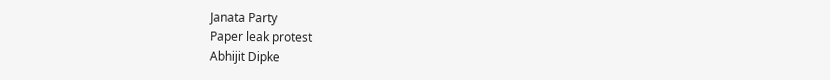Janata Party
Paper leak protest
Abhijit Dipke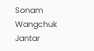Sonam Wangchuk
Jantar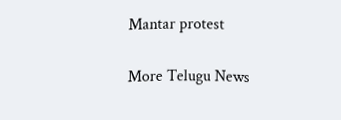Mantar protest

More Telugu News